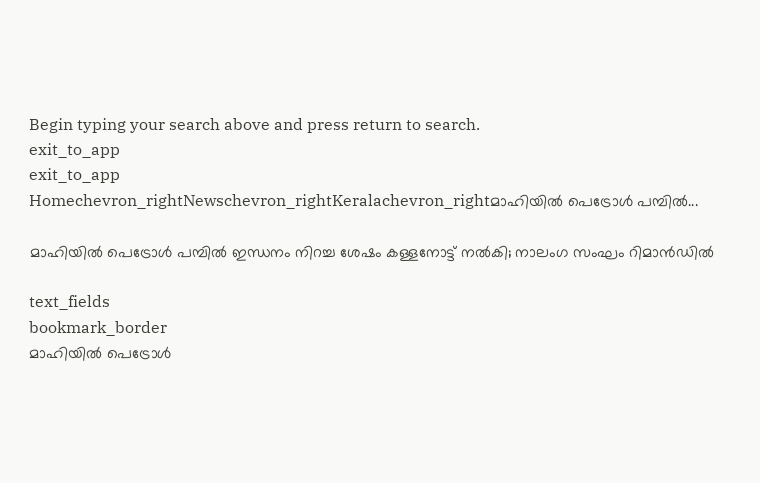Begin typing your search above and press return to search.
exit_to_app
exit_to_app
Homechevron_rightNewschevron_rightKeralachevron_rightമാഹിയിൽ പെട്രോൾ പമ്പിൽ...

മാഹിയിൽ പെട്രോൾ പമ്പിൽ ഇന്ധനം നിറച്ച ശേഷം കള്ളനോട്ട് നൽകി; നാലംഗ സംഘം റിമാൻഡിൽ

text_fields
bookmark_border
മാഹിയിൽ പെട്രോൾ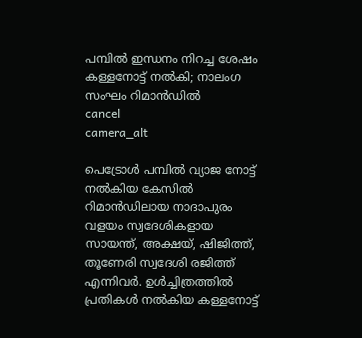പമ്പിൽ ഇന്ധനം നിറച്ച ശേഷം കള്ളനോട്ട് നൽകി; നാലംഗ സംഘം റിമാൻഡിൽ
cancel
camera_alt

പെട്രോൾ പമ്പിൽ വ്യാജ നോട്ട് നൽകിയ കേസിൽ റിമാൻഡിലായ നാദാപുരം വളയം സ്വദേശികളായ സായന്ത്, അക്ഷയ്, ഷിജിത്ത്, തൂണേരി സ്വദേശി രജിത്ത് എന്നിവർ. ഉൾച്ചിത്രത്തിൽ പ്രതികൾ നൽകിയ കള്ളനോട്ട്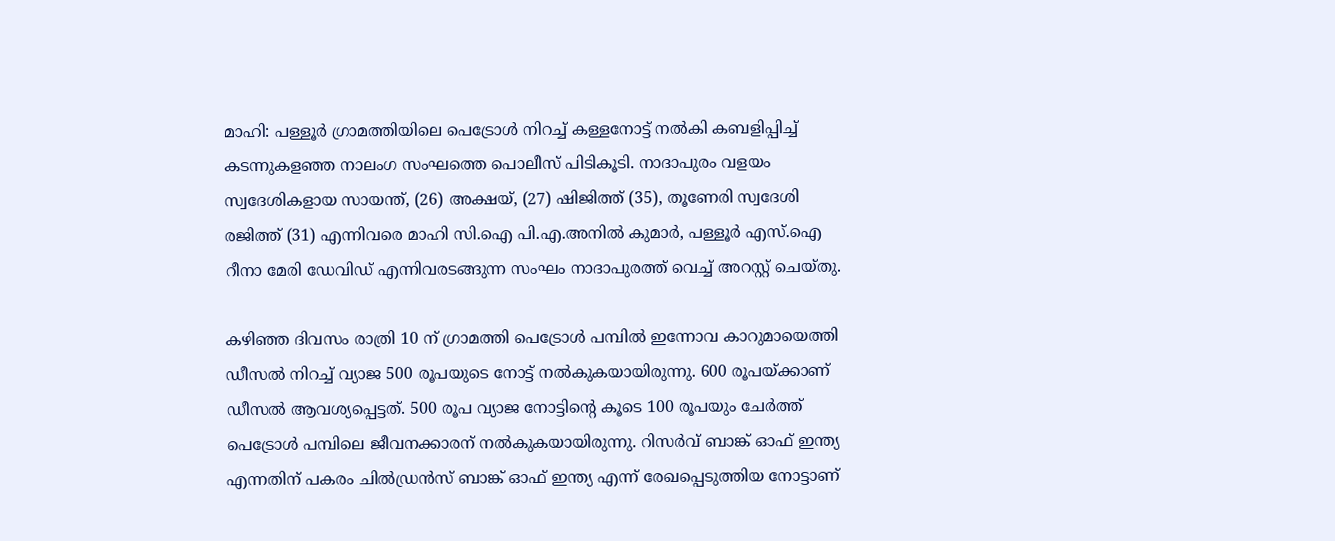മാഹി: പള്ളൂർ ഗ്രാമത്തിയിലെ പെട്രോൾ നിറച്ച് കള്ളനോട്ട് നൽകി കബളിപ്പിച്ച് കടന്നുകളഞ്ഞ നാലംഗ സംഘത്തെ പൊലീസ് പിടികൂടി. നാദാപുരം വളയം സ്വദേശികളായ സായന്ത്, (26) അക്ഷയ്, (27) ഷിജിത്ത് (35), തൂണേരി സ്വദേശി രജിത്ത് (31) എന്നിവരെ മാഹി സി.ഐ പി.എ.അനിൽ കുമാർ, പള്ളൂർ എസ്.ഐ റീനാ മേരി ഡേവിഡ് എന്നിവരടങ്ങുന്ന സംഘം നാദാപുരത്ത് വെച്ച് അറസ്റ്റ് ചെയ്തു.

കഴിഞ്ഞ ദിവസം രാത്രി 10 ന് ഗ്രാമത്തി പെട്രോൾ പമ്പിൽ ഇന്നോവ കാറുമായെത്തി ഡീസൽ നിറച്ച് വ്യാജ 500 രൂപയുടെ നോട്ട് നൽകുകയായിരുന്നു. 600 രൂപയ്ക്കാണ് ഡീസൽ ആവശ്യപ്പെട്ടത്. 500 രൂപ വ്യാജ നോട്ടിന്റെ കൂടെ 100 രൂപയും ചേർത്ത് പെട്രോൾ പമ്പിലെ ജീവനക്കാരന് നൽകുകയായിരുന്നു. റിസർവ് ബാങ്ക് ഓഫ് ഇന്ത്യ എന്നതിന് പകരം ചിൽഡ്രൻസ് ബാങ്ക് ഓഫ് ഇന്ത്യ എന്ന് രേഖപ്പെടുത്തിയ നോട്ടാണ്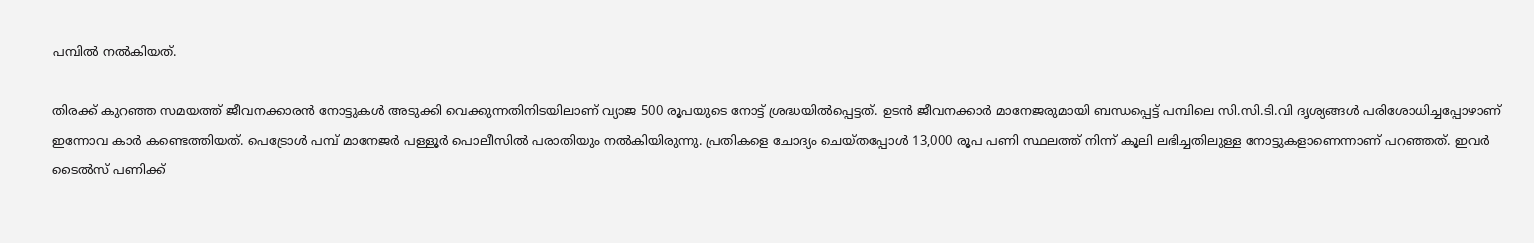പമ്പിൽ നൽകിയത്.

തിരക്ക് കുറഞ്ഞ സമയത്ത് ജീവനക്കാരൻ നോട്ടുകൾ അടുക്കി വെക്കുന്നതിനിടയിലാണ് വ്യാജ 500 രൂപയുടെ നോട്ട് ശ്രദ്ധയിൽപ്പെട്ടത്. ഉടൻ ജീവനക്കാർ മാനേജരുമായി ബന്ധപ്പെട്ട് പമ്പിലെ സി.സി.ടി.വി ദൃശ്യങ്ങൾ പരിശോധിച്ചപ്പോഴാണ് ഇന്നോവ കാർ കണ്ടെത്തിയത്. പെട്രോൾ പമ്പ് മാനേജർ പള്ളൂർ പൊലീസിൽ പരാതിയും നൽകിയിരുന്നു. പ്രതികളെ ചോദ്യം ചെയ്തപ്പോൾ 13,000 രൂപ പണി സ്ഥലത്ത് നിന്ന് കൂലി ലഭിച്ചതിലുള്ള നോട്ടുകളാണെന്നാണ് പറഞ്ഞത്. ഇവർ ടൈൽസ് പണിക്ക്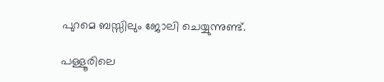പുറമെ ബസ്സിലും ജോലി ചെയ്യുന്നുണ്ട്.

പള്ളൂരിലെ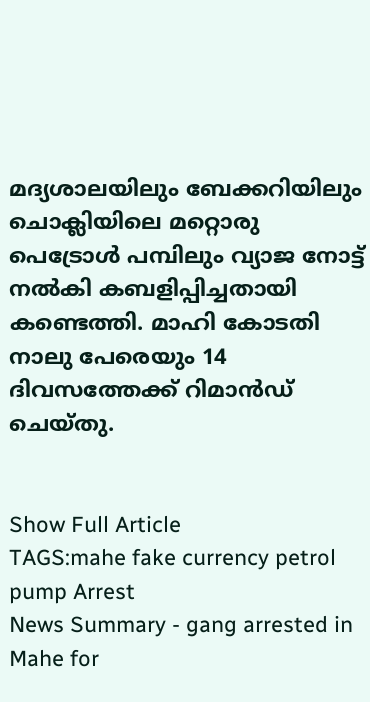മദ്യശാലയിലും ബേക്കറിയിലും ചൊക്ലിയിലെ മറ്റൊരു പെട്രോൾ പമ്പിലും വ്യാജ നോട്ട് നൽകി കബളിപ്പിച്ചതായി കണ്ടെത്തി. മാഹി കോടതി നാലു പേരെയും 14 ദിവസത്തേക്ക് റിമാൻഡ് ചെയ്തു.


Show Full Article
TAGS:mahe fake currency petrol pump Arrest
News Summary - gang arrested in Mahe for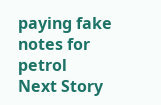paying fake notes for petrol
Next Story